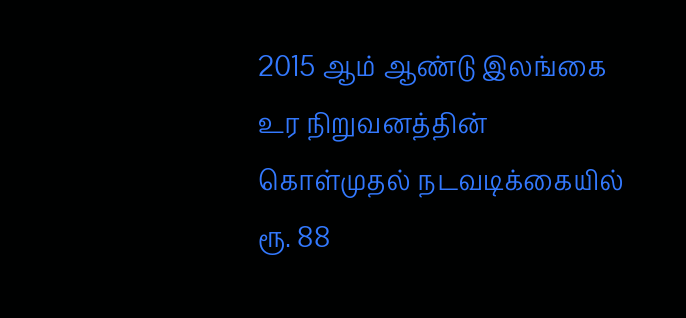2015 ஆம் ஆண்டு இலங்கை உர நிறுவனத்தின் கொள்முதல் நடவடிக்கையில் ரூ. 88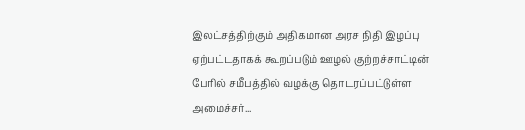இலட்சத்திற்கும் அதிகமான அரச நிதி இழப்பு ஏற்பட்டதாகக் கூறப்படும் ஊழல் குற்றச்சாட்டின் பேரில் சமீபத்தில் வழக்கு தொடரப்பட்டுள்ள அமைச்சர்...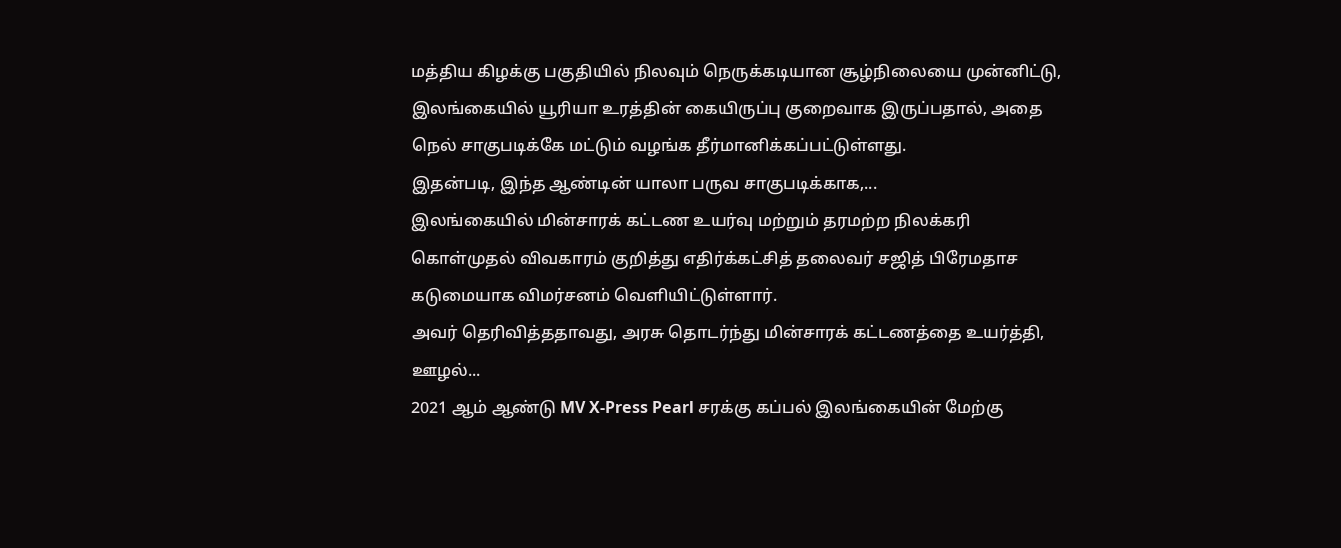மத்திய கிழக்கு பகுதியில் நிலவும் நெருக்கடியான சூழ்நிலையை முன்னிட்டு, இலங்கையில் யூரியா உரத்தின் கையிருப்பு குறைவாக இருப்பதால், அதை நெல் சாகுபடிக்கே மட்டும் வழங்க தீர்மானிக்கப்பட்டுள்ளது.
இதன்படி, இந்த ஆண்டின் யாலா பருவ சாகுபடிக்காக,...
இலங்கையில் மின்சாரக் கட்டண உயர்வு மற்றும் தரமற்ற நிலக்கரி கொள்முதல் விவகாரம் குறித்து எதிர்க்கட்சித் தலைவர் சஜித் பிரேமதாச கடுமையாக விமர்சனம் வெளியிட்டுள்ளார்.
அவர் தெரிவித்ததாவது, அரசு தொடர்ந்து மின்சாரக் கட்டணத்தை உயர்த்தி, ஊழல்...
2021 ஆம் ஆண்டு MV X-Press Pearl சரக்கு கப்பல் இலங்கையின் மேற்கு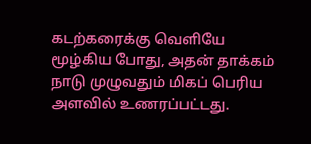கடற்கரைக்கு வெளியே மூழ்கிய போது, அதன் தாக்கம் நாடு முழுவதும் மிகப் பெரிய அளவில் உணரப்பட்டது.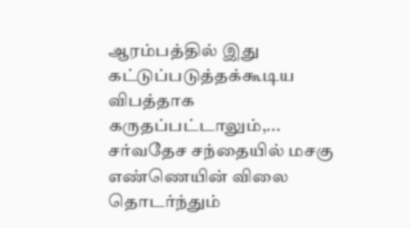ஆரம்பத்தில் இது கட்டுப்படுத்தக்கூடிய விபத்தாக கருதப்பட்டாலும்,...
சர்வதேச சந்தையில் மசகு எண்ணெயின் விலை தொடர்ந்தும்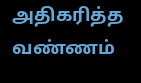அதிகரித்த வண்ணம்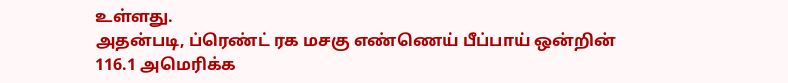உள்ளது.
அதன்படி, ப்ரெண்ட் ரக மசகு எண்ணெய் பீப்பாய் ஒன்றின் 116.1 அமெரிக்க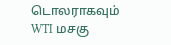டொலராகவும் WTI மசகு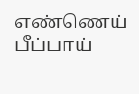எண்ணெய் பீப்பாய்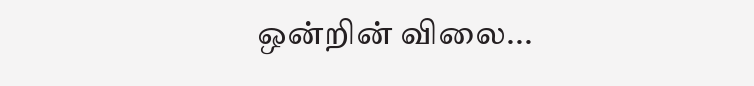ஒன்றின் விலை...